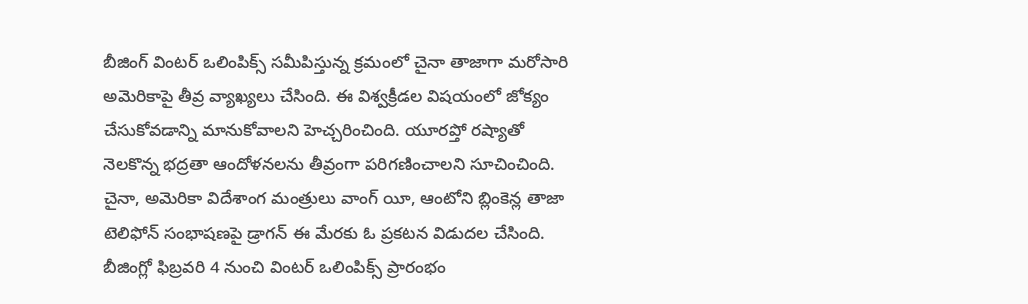బీజింగ్ వింటర్ ఒలింపిక్స్ సమీపిస్తున్న క్రమంలో చైనా తాజాగా మరోసారి అమెరికాపై తీవ్ర వ్యాఖ్యలు చేసింది. ఈ విశ్వక్రీడల విషయంలో జోక్యం చేసుకోవడాన్ని మానుకోవాలని హెచ్చరించింది. యూరప్తో రష్యాతో నెలకొన్న భద్రతా ఆందోళనలను తీవ్రంగా పరిగణించాలని సూచించింది. చైనా, అమెరికా విదేశాంగ మంత్రులు వాంగ్ యీ, ఆంటోని బ్లింకెన్ల తాజా టెలిఫోన్ సంభాషణపై డ్రాగన్ ఈ మేరకు ఓ ప్రకటన విడుదల చేసింది. బీజింగ్లో ఫిబ్రవరి 4 నుంచి వింటర్ ఒలింపిక్స్ ప్రారంభం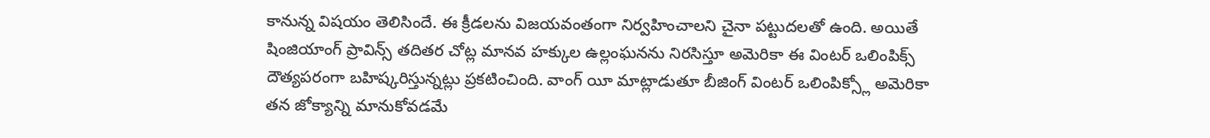కానున్న విషయం తెలిసిందే. ఈ క్రీడలను విజయవంతంగా నిర్వహించాలని చైనా పట్టుదలతో ఉంది. అయితే షింజియాంగ్ ప్రావిన్స్ తదితర చోట్ల మానవ హక్కుల ఉల్లంఘనను నిరసిస్తూ అమెరికా ఈ వింటర్ ఒలింపిక్స్ దౌత్యపరంగా బహిష్కరిస్తున్నట్లు ప్రకటించింది. వాంగ్ యీ మాట్లాడుతూ బీజింగ్ వింటర్ ఒలింపిక్స్లో అమెరికా తన జోక్యాన్ని మానుకోవడమే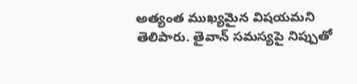అత్యంత ముఖ్యమైన విషయమని తెలిపారు. తైవాన్ సమస్యపై నిప్పుతో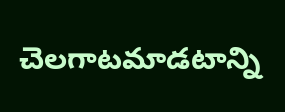చెలగాటమాడటాన్ని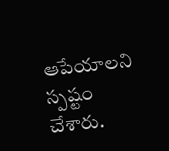ఆపేయాలని స్పష్టం చేశారు.